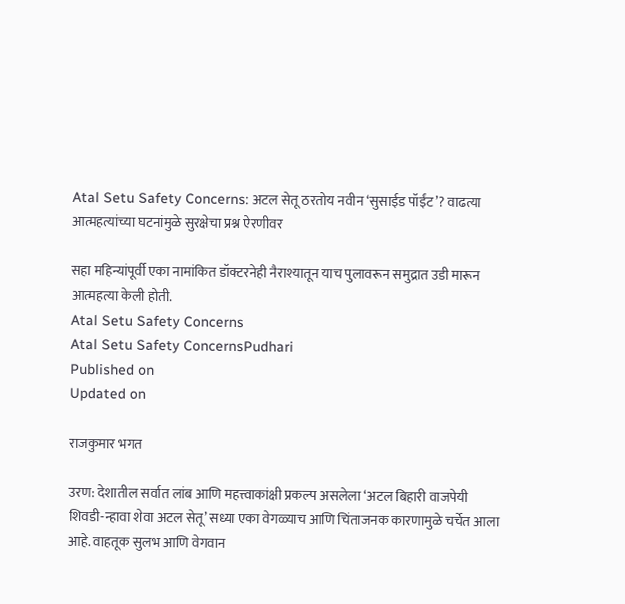Atal Setu Safety Concerns: अटल सेतू ठरतोय नवीन ‘सुसाईड पॉईंट’? वाढत्या आत्महत्यांच्या घटनांमुळे सुरक्षेचा प्रश्न ऐरणीवर

सहा महिन्यांपूर्वी एका नामांकित डॉक्टरनेही नैराश्यातून याच पुलावरून समुद्रात उडी मारून आत्महत्या केली होती.
Atal Setu Safety Concerns
Atal Setu Safety ConcernsPudhari
Published on
Updated on

राजकुमार भगत

उरण: देशातील सर्वात लांब आणि महत्त्वाकांक्षी प्रकल्प असलेला ‘अटल बिहारी वाजपेयी शिवडी-न्हावा शेवा अटल सेतू’ सध्या एका वेगळ्याच आणि चिंताजनक कारणामुळे चर्चेत आला आहे. वाहतूक सुलभ आणि वेगवान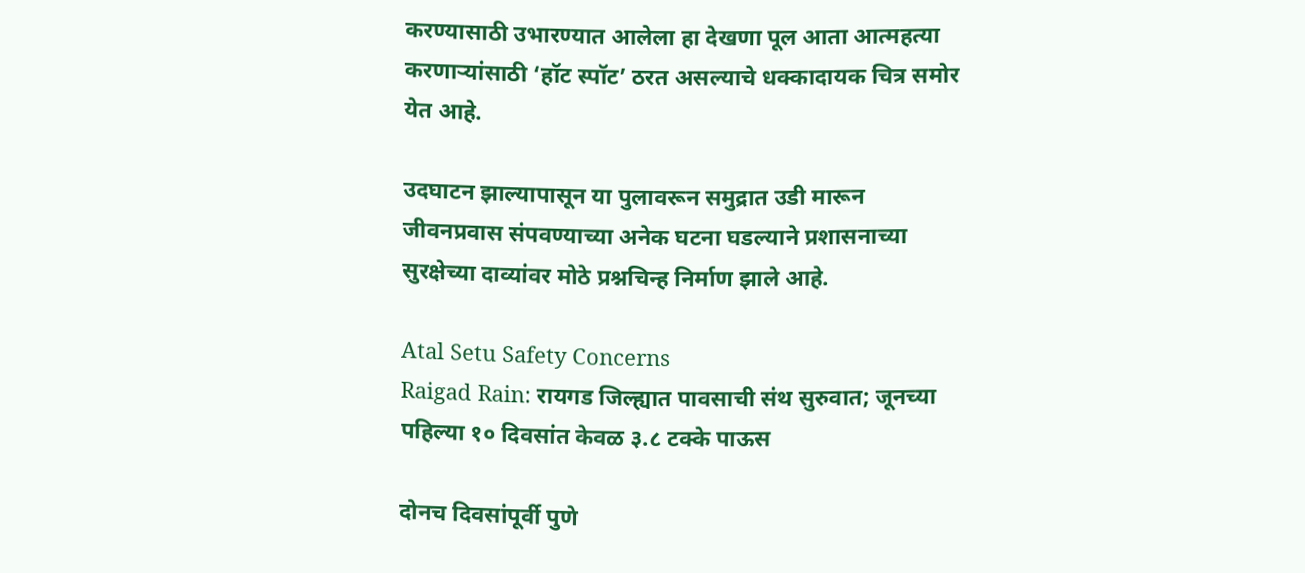करण्यासाठी उभारण्यात आलेला हा देखणा पूल आता आत्महत्या करणाऱ्यांसाठी ‘हॉट स्पॉट’ ठरत असल्याचे धक्कादायक चित्र समोर येत आहे.

उदघाटन झाल्यापासून या पुलावरून समुद्रात उडी मारून जीवनप्रवास संपवण्याच्या अनेक घटना घडल्याने प्रशासनाच्या सुरक्षेच्या दाव्यांवर मोठे प्रश्नचिन्ह निर्माण झाले आहे.

Atal Setu Safety Concerns
Raigad Rain: रायगड जिल्ह्यात पावसाची संथ सुरुवात; जूनच्या पहिल्या १० दिवसांत केवळ ३.८ टक्के पाऊस

दोनच दिवसांपूर्वी पुणे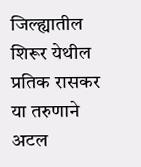जिल्ह्यातील शिरूर येथील प्रतिक रासकर या तरुणाने अटल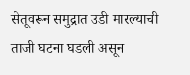सेतूवरून समुद्रात उडी मारल्याची ताजी घटना घडली असून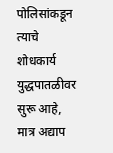पोलिसांकडून त्याचे शोधकार्य युद्धपातळीवर सुरू आहे, मात्र अद्याप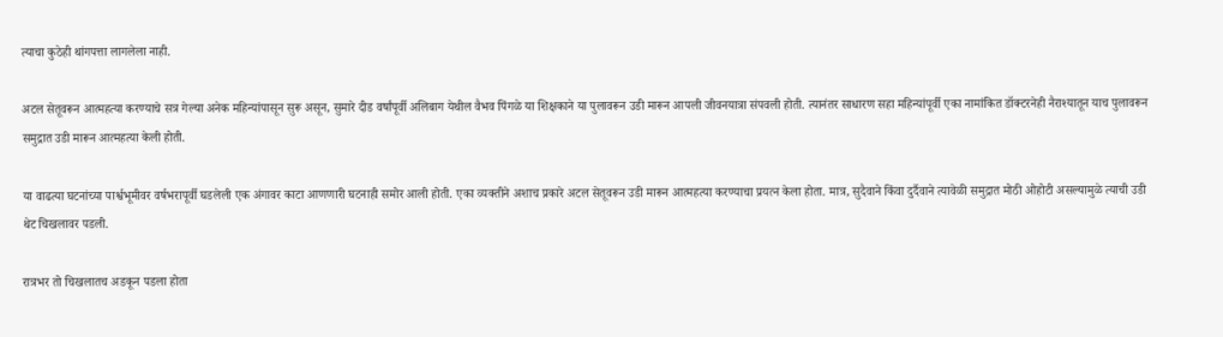त्याचा कुठेही थांगपत्ता लागलेला नाही.

अटल सेतूवरून आत्महत्या करण्याचे सत्र गेल्या अनेक महिन्यांपासून सुरू असून, सुमारे दीड वर्षांपूर्वी अलिबाग येथील वैभव पिंगळे या शिक्षकाने या पुलावरून उडी मारून आपली जीवनयात्रा संपवली होती. त्यानंतर साधारण सहा महिन्यांपूर्वी एका नामांकित डॉक्टरनेही नैराश्यातून याच पुलावरून समुद्रात उडी मारून आत्महत्या केली होती.

या वाढत्या घटनांच्या पार्श्वभूमीवर वर्षभरापूर्वी घडलेली एक अंगावर काटा आणणारी घटनाही समोर आली होती. एका व्यक्तीने अशाच प्रकारे अटल सेतूवरून उडी मारून आत्महत्या करण्याचा प्रयत्न केला होता. मात्र, सुदैवाने किंवा दुर्दैवाने त्यावेळी समुद्रात मोठी ओहोटी असल्यामुळे त्याची उडी थेट चिखलावर पडली.

रात्रभर तो चिखलातच अडकून पडला होता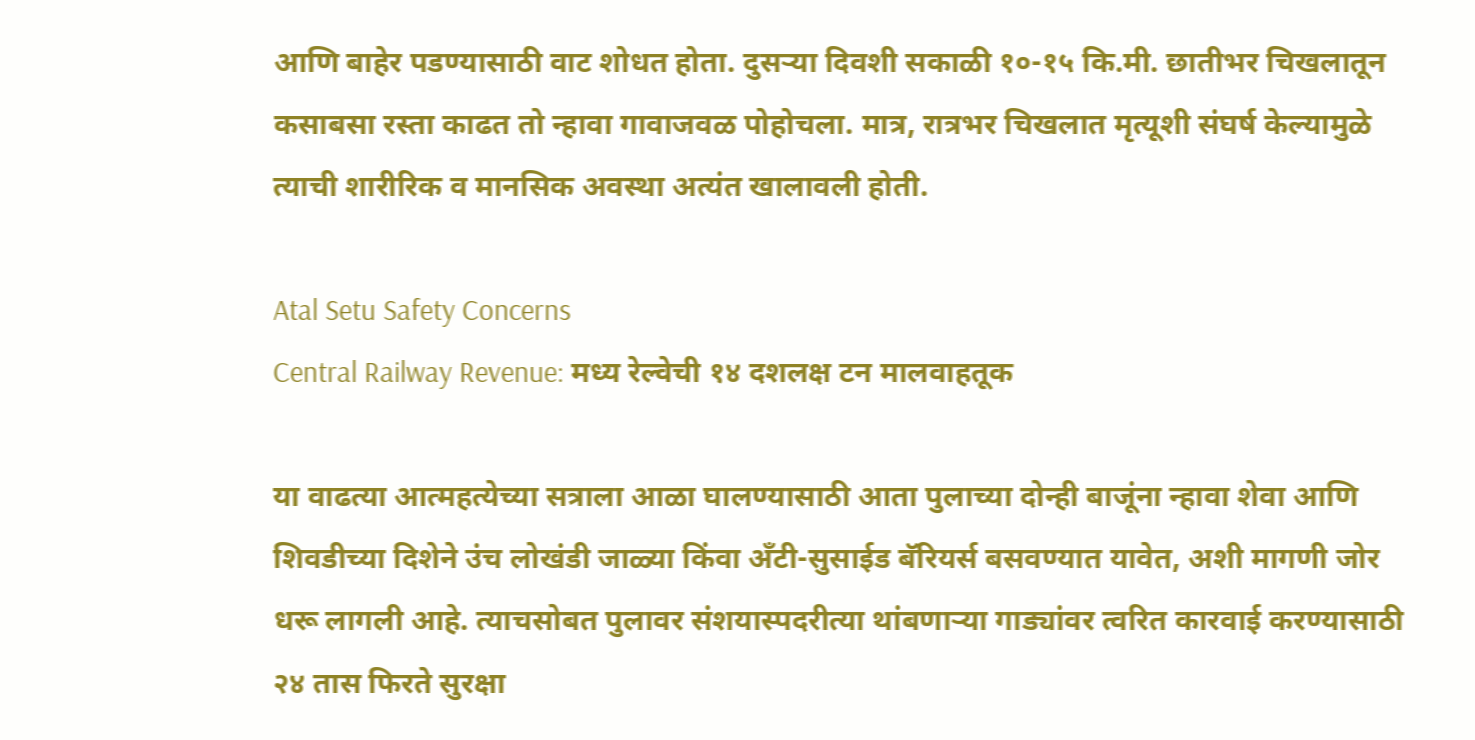आणि बाहेर पडण्यासाठी वाट शोधत होता. दुसऱ्या दिवशी सकाळी १०-१५ कि.मी. छातीभर चिखलातून कसाबसा रस्ता काढत तो न्हावा गावाजवळ पोहोचला. मात्र, रात्रभर चिखलात मृत्यूशी संघर्ष केल्यामुळे त्याची शारीरिक व मानसिक अवस्था अत्यंत खालावली होती.

Atal Setu Safety Concerns
Central Railway Revenue: मध्य रेल्वेची १४ दशलक्ष टन मालवाहतूक

या वाढत्या आत्महत्येच्या सत्राला आळा घालण्यासाठी आता पुलाच्या दोन्ही बाजूंना न्हावा शेवा आणि शिवडीच्या दिशेने उंच लोखंडी जाळ्या किंवा अँटी-सुसाईड बॅरियर्स बसवण्यात यावेत, अशी मागणी जोर धरू लागली आहे. त्याचसोबत पुलावर संशयास्पदरीत्या थांबणाऱ्या गाड्यांवर त्वरित कारवाई करण्यासाठी २४ तास फिरते सुरक्षा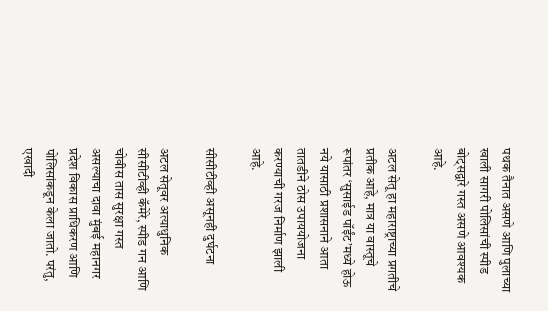पथक तैनात असणे आणि पुलाच्या खाली सागरी पोलिसांची स्पीड बोट्सद्वारे गस्त असणे आवश्यक आहे.

अटल सेतू हा महाराष्ट्राच्या प्रगतीचे प्रतीक आहे, मात्र या वास्तूचे रूपांतर ‘सुसाईड पॉईंट’मध्ये होऊ नये यासाठी प्रशासनाने आता तातडीने ठोस उपाययोजना करण्याची गरज निर्माण झाली आहे.

सीसीटीव्ही असूनही दुर्घटना

अटल सेतूवर अत्याधुनिक सीसीटीव्ही कॅमेरे, स्पीड गन आणि चोवीस तास सुरक्षा गस्त असल्याचा दावा मुंबई महानगर प्रदेश विकास प्राधिकरण आणि पोलिसांकडून केला जातो. परंतु, एखादी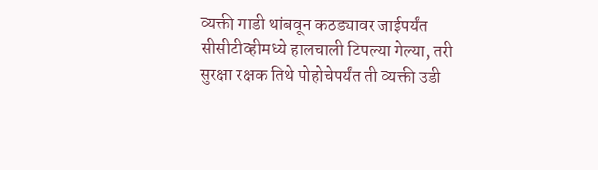व्यक्ती गाडी थांबवून कठड्यावर जाईपर्यंत सीसीटीव्हीमध्ये हालचाली टिपल्या गेल्या, तरी सुरक्षा रक्षक तिथे पोहोचेपर्यंत ती व्यक्ती उडी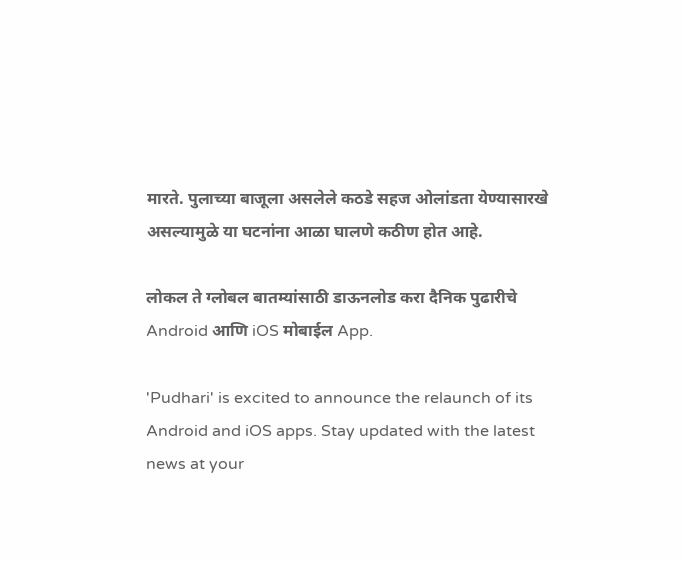मारते. पुलाच्या बाजूला असलेले कठडे सहज ओलांडता येण्यासारखे असल्यामुळे या घटनांना आळा घालणे कठीण होत आहे.

लोकल ते ग्लोबल बातम्यांसाठी डाऊनलोड करा दैनिक पुढारीचे Android आणि iOS मोबाईल App.

'Pudhari' is excited to announce the relaunch of its Android and iOS apps. Stay updated with the latest news at your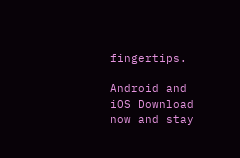fingertips.

Android and iOS Download now and stay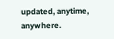updated, anytime, anywhere.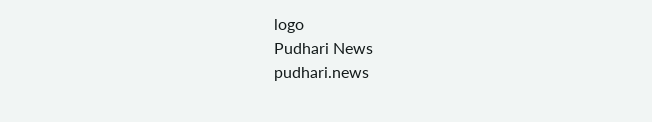logo
Pudhari News
pudhari.news